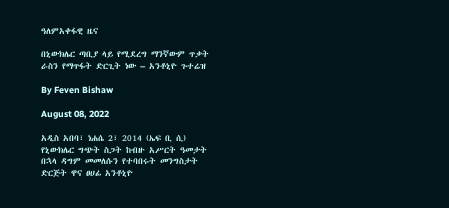ዓለምአቀፋዊ ዜና

በኒውክሌር ጣቢያ ላይ የሚደረግ ማንኛውም ጥቃት ራስን የማጥፋት ድርጊት ነው – አንቶኒዮ ጉተሬዝ

By Feven Bishaw

August 08, 2022

አዲስ አበባ፣ ነሐሴ 2፣ 2014 (ኤፍ ቢ ሲ) የኒውክሌር ግጭት ስጋት ከብዙ አሥርት ዓመታት በኋላ ዳግም መመለሱን የተባበሩት መንግስታት ድርጅት ዋና ፀሀፊ አንቶኒዮ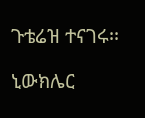ጉቴሬዝ ተናገሩ፡፡

ኒውክሌር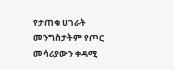የታጠቁ ሀገራት መንግስታትም የጦር መሳሪያውን ቀዳሚ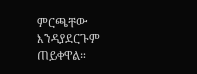ምርጫቸው እንዳያደርጉም ጠይቀዋል።